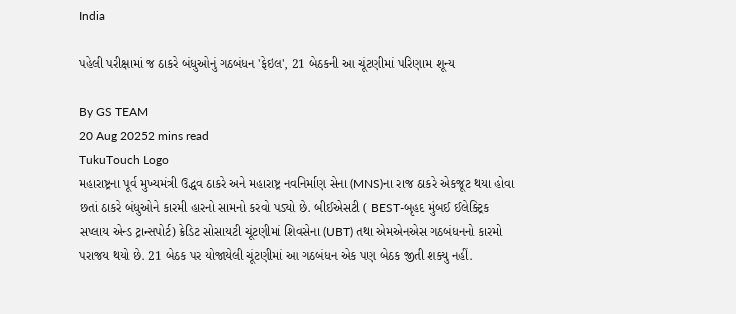India

પહેલી પરીક્ષામાં જ ઠાકરે બંધુઓનું ગઠબંધન 'ફેઇલ', 21 બેઠકની આ ચૂંટણીમાં પરિણામ શૂન્ય

By GS TEAM
20 Aug 20252 mins read
TukuTouch Logo
મહારાષ્ટ્રના પૂર્વ મુખ્યમંત્રી ઉદ્ધવ ઠાકરે અને મહારાષ્ટ્ર નવનિર્માણ સેના (MNS)ના રાજ ઠાકરે એકજૂટ થયા હોવા છતાં ઠાકરે બંધુઓને કારમી હારનો સામનો કરવો પડ્યો છે. બીઈએસટી ( BEST-બૃહદ મુંબઈ ઈલેક્ટ્રિક સપ્લાય એન્ડ ટ્રાન્સપોર્ટ) ક્રેડિટ સોસાયટી ચૂંટણીમાં શિવસેના (UBT) તથા એમએનએસ ગઠબંધનનો કારમો પરાજય થયો છે. 21 બેઠક પર યોજાયેલી ચૂંટણીમાં આ ગઠબંધન એક પણ બેઠક જીતી શક્યુ નહીં.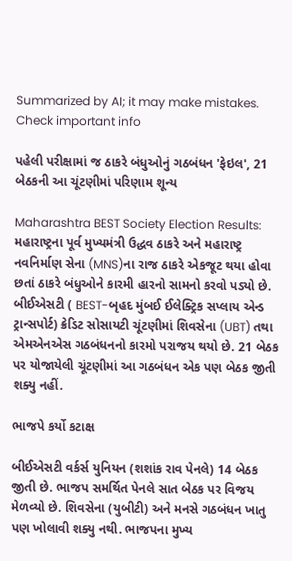Summarized by AI; it may make mistakes. Check important info

પહેલી પરીક્ષામાં જ ઠાકરે બંધુઓનું ગઠબંધન 'ફેઇલ', 21 બેઠકની આ ચૂંટણીમાં પરિણામ શૂન્ય

Maharashtra BEST Society Election Results: મહારાષ્ટ્રના પૂર્વ મુખ્યમંત્રી ઉદ્ધવ ઠાકરે અને મહારાષ્ટ્ર નવનિર્માણ સેના (MNS)ના રાજ ઠાકરે એકજૂટ થયા હોવા છતાં ઠાકરે બંધુઓને કારમી હારનો સામનો કરવો પડ્યો છે. બીઈએસટી ( BEST-બૃહદ મુંબઈ ઈલેક્ટ્રિક સપ્લાય એન્ડ ટ્રાન્સપોર્ટ) ક્રેડિટ સોસાયટી ચૂંટણીમાં શિવસેના (UBT) તથા એમએનએસ ગઠબંધનનો કારમો પરાજય થયો છે. 21 બેઠક પર યોજાયેલી ચૂંટણીમાં આ ગઠબંધન એક પણ બેઠક જીતી શક્યુ નહીં.

ભાજપે કર્યો કટાક્ષ

બીઈએસટી વર્કર્સ યુનિયન (શશાંક રાવ પેનલે) 14 બેઠક જીતી છે. ભાજપ સમર્થિત પેનલે સાત બેઠક પર વિજય મેળવ્યો છે. શિવસેના (યુબીટી) અને મનસે ગઠબંધન ખાતુ પણ ખોલાવી શક્યુ નથી. ભાજપના મુખ્ય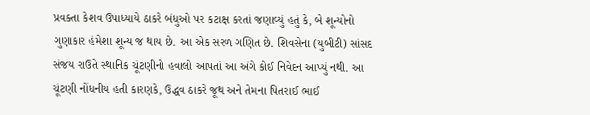પ્રવક્તા કેશવ ઉપાધ્યાયે ઠાકરે બંધુઓ પર કટાક્ષ કરતાં જણાવ્યું હતું કે, બે શૂન્યોનો ગુણાકાર હંમેશા શૂન્ય જ થાય છે. આ એક સરળ ગણિત છે. શિવસેના (યુબીટી) સાંસદ સંજય રાઉતે સ્થાનિક ચૂંટણીનો હવાલો આપતાં આ અંગે કોઈ નિવેદન આપ્યું નથી. આ ચૂંટણી નોંધનીય હતી કારણકે, ઉદ્ધવ ઠાકરે જૂથ અને તેમના પિતરાઈ ભાઈ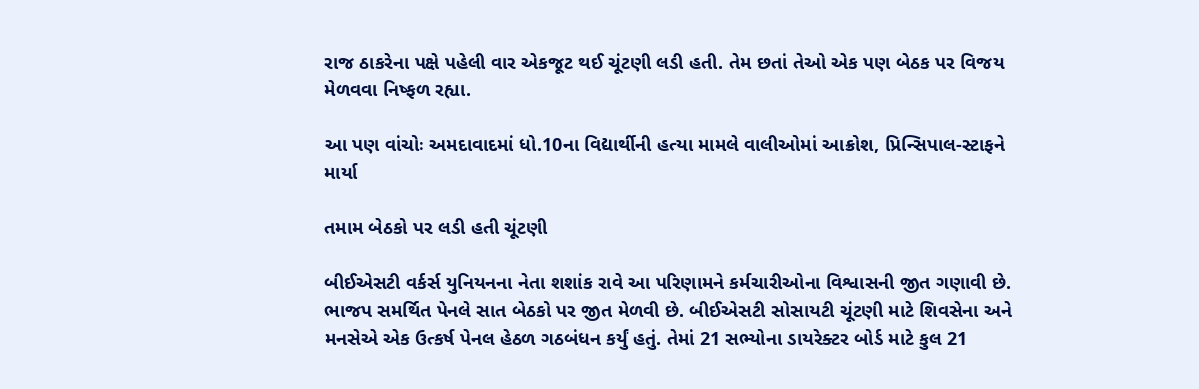રાજ ઠાકરેના પક્ષે પહેલી વાર એકજૂટ થઈ ચૂંટણી લડી હતી. તેમ છતાં તેઓ એક પણ બેઠક પર વિજય મેળવવા નિષ્ફળ રહ્યા.

આ પણ વાંચોઃ અમદાવાદમાં ધો.10ના વિદ્યાર્થીની હત્યા મામલે વાલીઓમાં આક્રોશ, પ્રિન્સિપાલ-સ્ટાફને માર્યા

તમામ બેઠકો પર લડી હતી ચૂંટણી

બીઈએસટી વર્કર્સ યુનિયનના નેતા શશાંક રાવે આ પરિણામને કર્મચારીઓના વિશ્વાસની જીત ગણાવી છે. ભાજપ સમર્થિત પેનલે સાત બેઠકો પર જીત મેળવી છે. બીઈએસટી સોસાયટી ચૂંટણી માટે શિવસેના અને મનસેએ એક ઉત્કર્ષ પેનલ હેઠળ ગઠબંધન કર્યું હતું. તેમાં 21 સભ્યોના ડાયરેક્ટર બોર્ડ માટે કુલ 21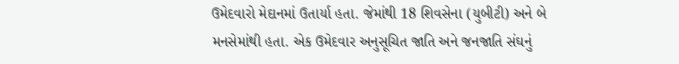ઉમેદવારો મેદાનમાં ઉતાર્યા હતા. જેમાંથી 18 શિવસેના (યુબીટી) અને બે મનસેમાંથી હતા. એક ઉમેદવાર અનુસૂચિત જાતિ અને જનજાતિ સંઘનું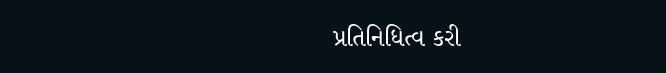પ્રતિનિધિત્વ કરી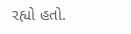રહ્યો હતો.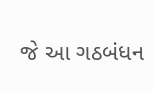જે આ ગઠબંધન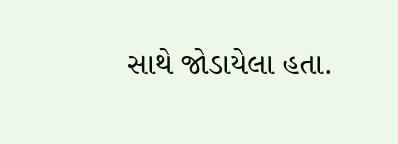સાથે જોડાયેલા હતા.